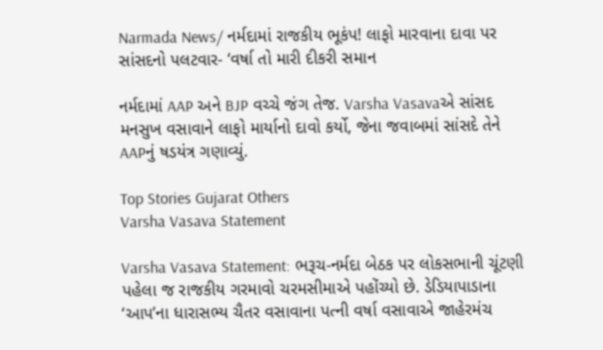Narmada News/ નર્મદામાં રાજકીય ભૂકંપ! લાફો મારવાના દાવા પર સાંસદનો પલટવાર- ‘વર્ષા તો મારી દીકરી સમાન

નર્મદામાં AAP અને BJP વચ્ચે જંગ તેજ. Varsha Vasavaએ સાંસદ મનસુખ વસાવાને લાફો માર્યાનો દાવો કર્યો, જેના જવાબમાં સાંસદે તેને AAPનું ષડયંત્ર ગણાવ્યું.

Top Stories Gujarat Others
Varsha Vasava Statement

Varsha Vasava Statement: ભરૂચ-નર્મદા બેઠક પર લોકસભાની ચૂંટણી પહેલા જ રાજકીય ગરમાવો ચરમસીમાએ પહોંચ્યો છે. ડેડિયાપાડાના ‘આપ’ના ધારાસભ્ય ચૈતર વસાવાના પત્ની વર્ષા વસાવાએ જાહેરમંચ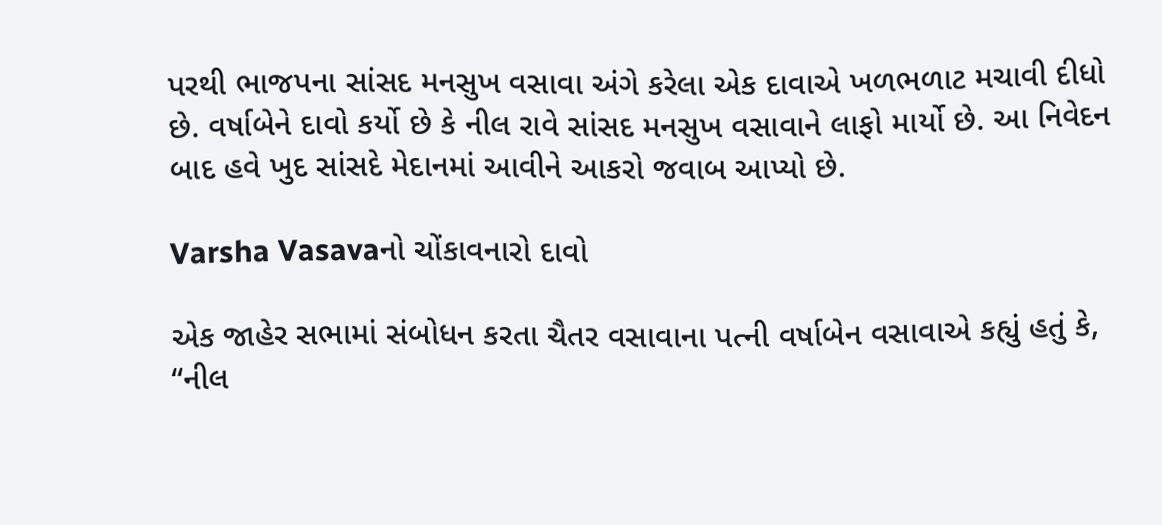પરથી ભાજપના સાંસદ મનસુખ વસાવા અંગે કરેલા એક દાવાએ ખળભળાટ મચાવી દીધો છે. વર્ષાબેને દાવો કર્યો છે કે નીલ રાવે સાંસદ મનસુખ વસાવાને લાફો માર્યો છે. આ નિવેદન બાદ હવે ખુદ સાંસદે મેદાનમાં આવીને આકરો જવાબ આપ્યો છે.

Varsha Vasavaનો ચોંકાવનારો દાવો

એક જાહેર સભામાં સંબોધન કરતા ચૈતર વસાવાના પત્ની વર્ષાબેન વસાવાએ કહ્યું હતું કે, “નીલ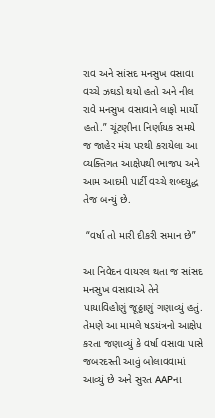રાવ અને સાંસદ મનસુખ વસાવા વચ્ચે ઝઘડો થયો હતો અને નીલ રાવે મનસુખ વસાવાને લાફો માર્યો હતો.” ચૂંટણીના નિર્ણાયક સમયે જ જાહેર મંચ પરથી કરાયેલા આ વ્યક્તિગત આક્ષેપથી ભાજપ અને આમ આદમી પાર્ટી વચ્ચે શબ્દયુદ્ધ તેજ બન્યું છે.

 “વર્ષા તો મારી દીકરી સમાન છે”

આ નિવેદન વાયરલ થતા જ સાંસદ મનસુખ વસાવાએ તેને પાયાવિહોણું જૂઠ્ઠાણું ગણાવ્યું હતું. તેમણે આ મામલે ષડયંત્રનો આક્ષેપ કરતા જણાવ્યું કે વર્ષા વસાવા પાસે જબરદસ્તી આવું બોલાવવામાં આવ્યું છે અને સુરત AAPના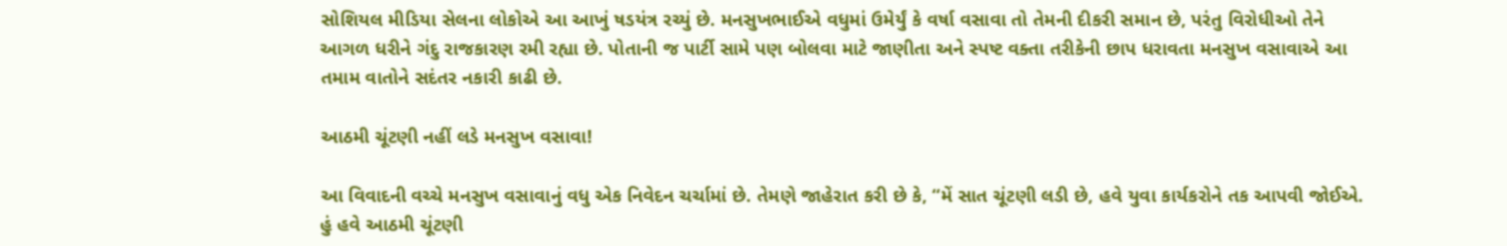સોશિયલ મીડિયા સેલના લોકોએ આ આખું ષડયંત્ર રચ્યું છે. મનસુખભાઈએ વધુમાં ઉમેર્યું કે વર્ષા વસાવા તો તેમની દીકરી સમાન છે, પરંતુ વિરોધીઓ તેને આગળ ધરીને ગંદુ રાજકારણ રમી રહ્યા છે. પોતાની જ પાર્ટી સામે પણ બોલવા માટે જાણીતા અને સ્પષ્ટ વક્તા તરીકેની છાપ ધરાવતા મનસુખ વસાવાએ આ તમામ વાતોને સદંતર નકારી કાઢી છે.

આઠમી ચૂંટણી નહીં લડે મનસુખ વસાવા!

આ વિવાદની વચ્ચે મનસુખ વસાવાનું વધુ એક નિવેદન ચર્ચામાં છે. તેમણે જાહેરાત કરી છે કે, “મેં સાત ચૂંટણી લડી છે, હવે યુવા કાર્યકરોને તક આપવી જોઈએ. હું હવે આઠમી ચૂંટણી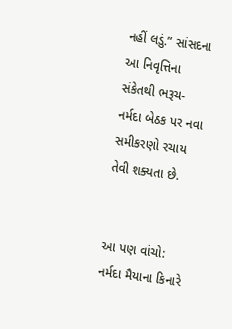નહીં લડું.” સાંસદના આ નિવૃત્તિના સંકેતથી ભરૂચ-નર્મદા બેઠક પર નવા સમીકરણો રચાય તેવી શક્યતા છે.


આ પણ વાંચો: નર્મદા મૈયાના કિનારે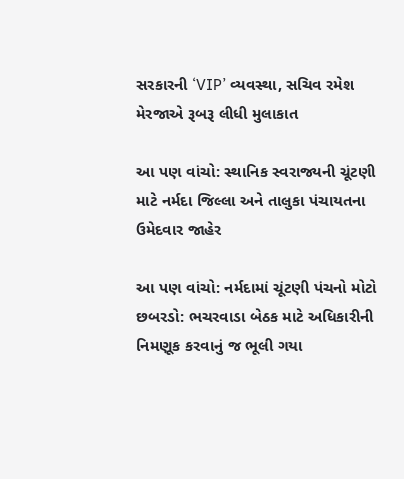સરકારની ‘VIP’ વ્યવસ્થા, સચિવ રમેશ મેરજાએ રૂબરૂ લીધી મુલાકાત

આ પણ વાંચો: સ્થાનિક સ્વરાજ્યની ચૂંટણી માટે નર્મદા જિલ્લા અને તાલુકા પંચાયતના ઉમેદવાર જાહેર

આ પણ વાંચો: નર્મદામાં ચૂંટણી પંચનો મોટો છબરડો: ભચરવાડા બેઠક માટે અધિકારીની નિમણૂક કરવાનું જ ભૂલી ગયા